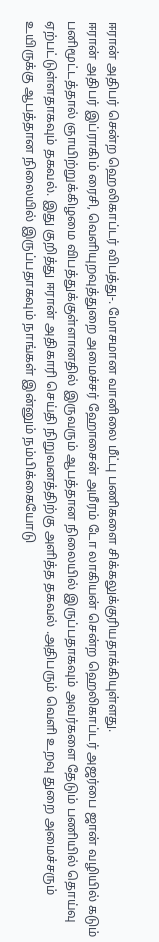ஈரான் அதிபர் சென்ற ஹெலிகாப்டர் விபத்து-. மோசமான வானிலை மீட்பு பணிகளை சிக்கலுக்குரியதாக்கியுள்ளது.
ஈரான் அதிபர் இப்ராகிம் ரைசி, வெளியுறவுத்துறை அமைச்சர் ஹோசைன் அமீரம் டோ லாகியன் சென்ற ஹெலிகாப்டர் அஜர்பை ஜான் வழியில் கடும் பனிமூட்டத்தால் ஞாயிற்றுக்கிழமை விபத்துக்குள்ளானதில் இருவரும் ஆபத்தான நிலையில் இருப்பதாகவும் அவர்களை தேடும் பணியில் தொய்வு ஏற்பட்டுள்ளதாகவும் தகவல். இது குறித்து ஈரான் அதிகாரி செய்தி நிறுவனத்திற்கு அளித்த தகவல் .அதிபரும் வெளி உறவு துறை அமைச்சரும் உயிருக்கு ஆபத்தான நிலையில் இருப்பதாகவும் நாங்கள் இன்னும் நம்பிக்கையோடு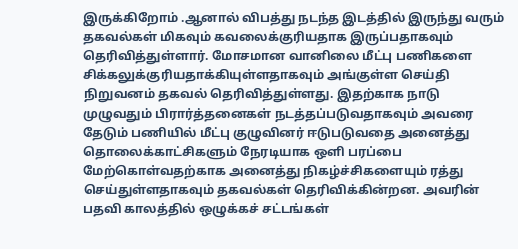இருக்கிறோம் .ஆனால் விபத்து நடந்த இடத்தில் இருந்து வரும் தகவல்கள் மிகவும் கவலைக்குரியதாக இருப்பதாகவும் தெரிவித்துள்ளார். மோசமான வானிலை மீட்பு பணிகளை சிக்கலுக்குரியதாக்கியுள்ளதாகவும் அங்குள்ள செய்தி நிறுவனம் தகவல் தெரிவித்துள்ளது. இதற்காக நாடு முழுவதும் பிரார்த்தனைகள் நடத்தப்படுவதாகவும் அவரை தேடும் பணியில் மீட்பு குழுவினர் ஈடுபடுவதை அனைத்து தொலைக்காட்சிகளும் நேரடியாக ஒளி பரப்பை மேற்கொள்வதற்காக அனைத்து நிகழ்ச்சிகளையும் ரத்து செய்துள்ளதாகவும் தகவல்கள் தெரிவிக்கின்றன. அவரின் பதவி காலத்தில் ஒழுக்கச் சட்டங்கள்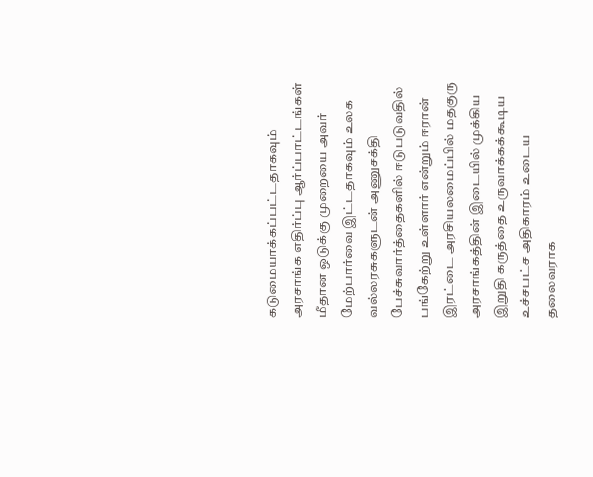கடுமையாக்கப்பட்டதாகவும் அரசாங்க எதிர்ப்பு ஆர்ப்பாட்டங்கள் மீதான ஒடுக்கு முறையை அவர் மேற்பார்வை இட்டதாகவும் உலக வல்லரசுகளுடன் அணுசக்தி பேச்சுவார்த்தைகளில் ஈடுபடுவதில் பங்கேற்று உள்ளார் என்றும் ஈரான் இரட்டை அரசியலமைப்பில் மதகுரு அரசாங்கத்தின் இடையில் முக்கிய இறுதி கருத்தை உருவாக்கக்கூடிய உச்சபட்ச அதிகாரம் உடைய தலைவராக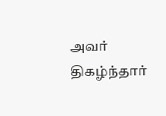அவர் திகழ்ந்தார்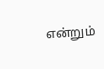என்றும்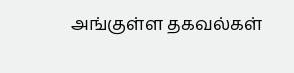அங்குள்ள தகவல்கள்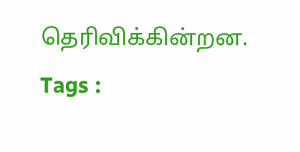தெரிவிக்கின்றன.
Tags :